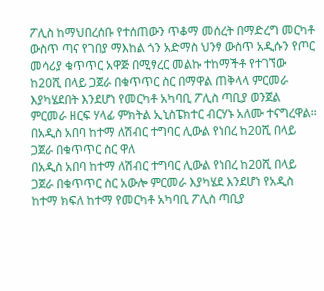ፖሊስ ከማህበረሰቡ የተሰጠውን ጥቆማ መሰረት በማድረግ መርካቶ ውስጥ ጣና የገበያ ማእከል ጎን አድማስ ህንፃ ውስጥ አዲሱን የጦር መሳሪያ ቁጥጥር አዋጅ በሚፃረር መልኩ ተከማችቶ የተገኘው ከ20ሺ በላይ ጋጀራ በቁጥጥር ስር በማዋል ጠቅላላ ምርመራ እያካሄደበት እንደሆነ የመርካቶ አካባቢ ፖሊስ ጣቢያ ወንጀል ምርመራ ዘርፍ ሃላፊ ምክትል ኢኒስፔክተር ብርሃኑ አለሙ ተናግረዋል፡፡
በአዲስ አበባ ከተማ ለሽብር ተግባር ሊውል የነበረ ከ20ሺ በላይ ጋጀራ በቁጥጥር ስር ዋለ
በአዲስ አበባ ከተማ ለሽብር ተግባር ሊውል የነበረ ከ20ሺ በላይ ጋጀራ በቁጥጥር ስር አውሎ ምርመራ እያካሄደ እንደሆነ የአዲስ ከተማ ክፍለ ከተማ የመርካቶ አካባቢ ፖሊስ ጣቢያ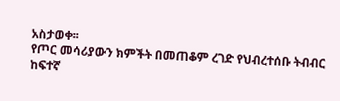አስታወቀ፡፡
የጦር መሳሪያውን ክምችት በመጠቆም ረገድ የህብረተሰቡ ትብብር ከፍተኛ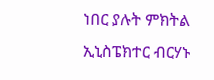ነበር ያሉት ምክትል ኢኒስፔክተር ብርሃኑ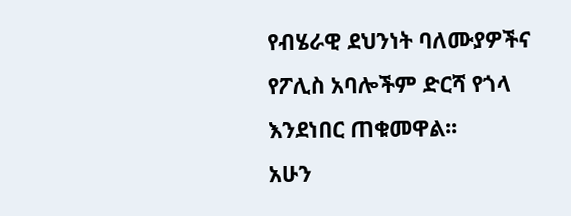የብሄራዊ ደህንነት ባለሙያዎችና የፖሊስ አባሎችም ድርሻ የጎላ እንደነበር ጠቁመዋል፡፡
አሁን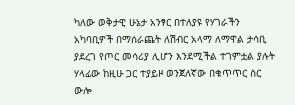ካለው ወቅታዊ ሁኔታ አንፃር በተለያዩ የሃገራችን አካባቢዎች በማሰራጨት ለሽብር አላማ ለማዋል ታሳቢ ያደረገ የጦር መሳሪያ ሊሆን እንደሚችል ተገምቷል ያሉት ሃላፊው ከዚሁ ጋር ተያይዞ ወንጀለኛው በቁጥጥር ስር ውሎ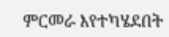ምርመራ እየተካሄደበት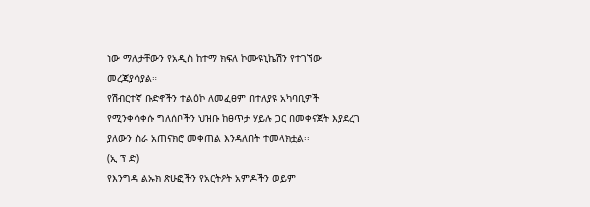ነው ማለታቸውን የአዲስ ከተማ ክፍለ ኮሙዩኒኬሽን የተገኘው መረጃያሳያል።
የሽብርተኛ ቡድኖችን ተልዕኮ ለመፈፀም በተለያዩ አካባቢዎች የሚንቀሳቀሱ ግለሰቦችን ህዝቡ ከፀጥታ ሃይሉ ጋር በመቀናጀት እያደረገ ያለውን ስራ አጠናክሮ መቀጠል እንዳለበት ተመላክቷል፡፡
(ኢ ፕ ድ)
የእንግዳ ልኡክ ጽሁፎችን የአርትዖት አምዶችን ወይም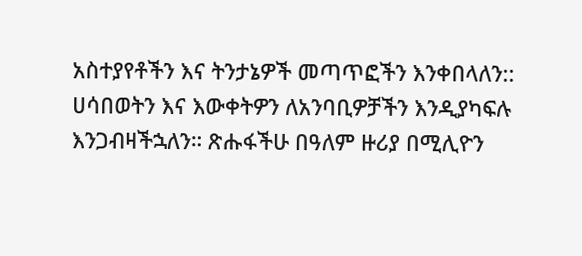አስተያየቶችን እና ትንታኔዎች መጣጥፎችን እንቀበላለን:: ሀሳበወትን እና እውቀትዎን ለአንባቢዎቻችን እንዲያካፍሉ እንጋብዛችኋለን። ጽሑፋችሁ በዓለም ዙሪያ በሚሊዮን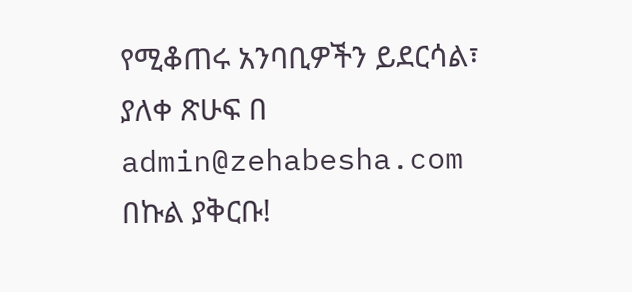የሚቆጠሩ አንባቢዎችን ይደርሳል፣ ያለቀ ጽሁፍ በ admin@zehabesha.com በኩል ያቅርቡ!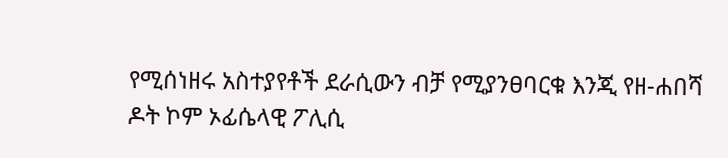የሚሰነዘሩ አስተያየቶች ደራሲውን ብቻ የሚያንፀባርቁ እንጂ የዘ-ሐበሻ ዶት ኮም ኦፊሴላዊ ፖሊሲ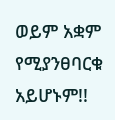ወይም አቋም የሚያንፀባርቁ አይሆኑም!!